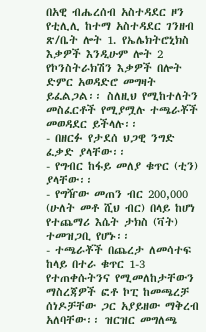በአዊ ብሔረሰብ አስተዳደር ዞን የቲሊሊ ከተማ አስተዳደር ገንዘብ ጽ/ቤት ሎት 1. የኤሌክትሮኒክስ እቃዎች እንዲሁም ሎት 2 የኮንስትራክሽን እቃዎች በሎት ድምር አወዳድሮ መግዛት ይፈልጋል፡፡ ስለዚህ የሚከተለትን መስፈርቶች የሚያሟሉ ተጫራቾች መወዳደር ይችላሉ፡፡
- በዘርፉ የታደሰ ህጋዊ ንግድ ፈቃድ ያላቸው፡፡
- የግብር ከፋይ መለያ ቁጥር (ቲን) ያላቸው፡፡
- የግዥው መጠን ብር 200,000 (ሁለት መቶ ሺህ ብር) በላይ ከሆነ የተጨማሪ እሴት ታክስ (ቫት) ተመዝጋቢ የሆኑ፡፡
- ተጫራቾች በጨረታ ለመሳተፍ ከላይ በተራ ቁጥር 1-3 የተጠቀሱትንና የሚመለከታቸውን ማስረጃዎች ፎቶ ኮፒ ከመጫረቻ ሰነዶቻቸው ጋር አያይዘው ማቅረብ አለባቸው፡፡ ዝርዝር መግለጫ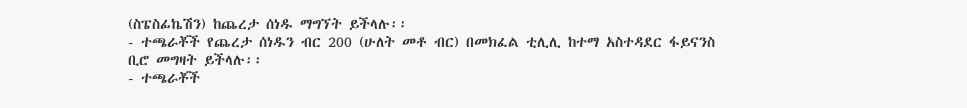(ስፔስፊኬሽን) ከጨረታ ሰነዱ ማግኘት ይችላሉ፡፡
- ተጫራቾች የጨረታ ሰነዱን ብር 200 (ሁለት መቶ ብር) በመክፈል ቲሊሊ ከተማ አስተዳደር ፋይናንስ ቢሮ መግዛት ይችላሉ፡፡
- ተጫራቾች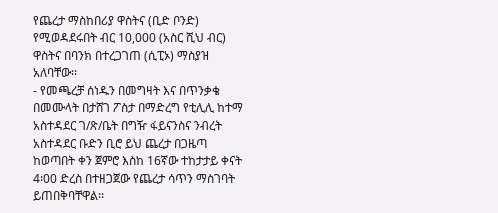የጨረታ ማስከበሪያ ዋስትና (ቢድ ቦንድ) የሚወዳደሩበት ብር 10,000 (አስር ሺህ ብር) ዋስትና በባንክ በተረጋገጠ (ሲፒኦ) ማስያዝ አለባቸው፡፡
- የመጫረቻ ሰነዱን በመግዛት እና በጥንቃቄ በመሙላት በታሸገ ፖስታ በማድረግ የቲሊሊ ከተማ አስተዳደር ገ/ጽ/ቤት በግዥ ፋይናንስና ንብረት አስተዳደር ቡድን ቢሮ ይህ ጨረታ በጋዜጣ ከወጣበት ቀን ጀምሮ እስከ 16ኛው ተከታታይ ቀናት 4፡00 ድረስ በተዘጋጀው የጨረታ ሳጥን ማስገባት ይጠበቅባቸዋል፡፡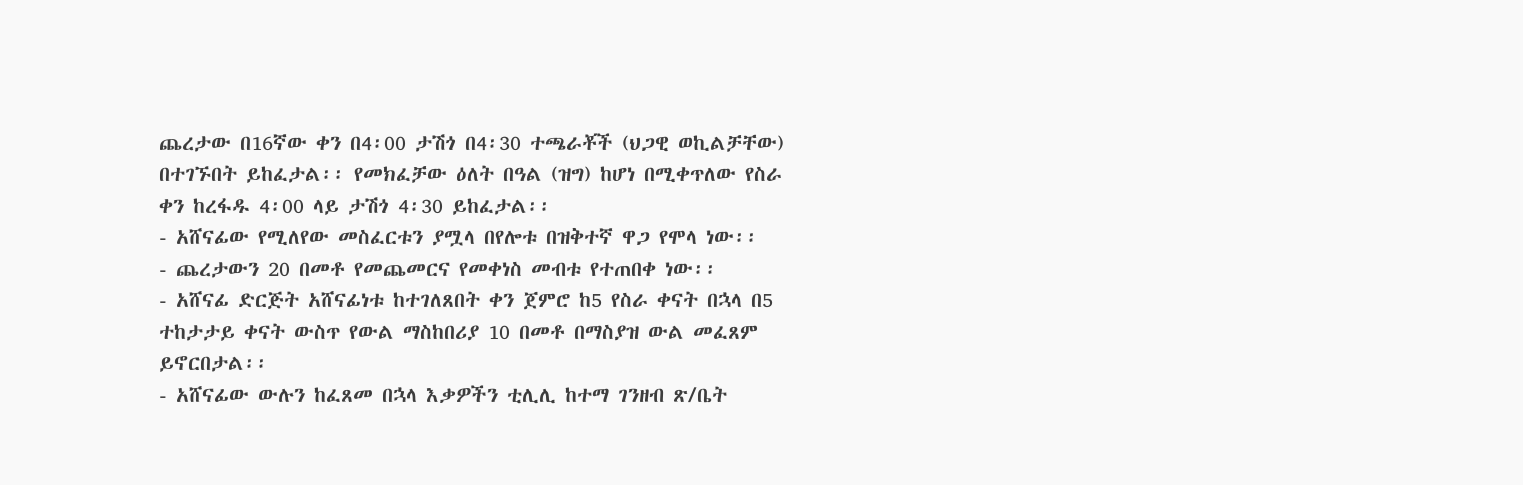ጨረታው በ16ኛው ቀን በ4፡00 ታሽጎ በ4፡30 ተጫራቾች (ህጋዊ ወኪልቻቸው) በተገኙበት ይከፈታል፡፡ የመክፈቻው ዕለት በዓል (ዝግ) ከሆነ በሚቀጥለው የስራ ቀን ከረፋዱ 4፡00 ላይ ታሽጎ 4፡30 ይከፈታል፡፡
- አሸናፊው የሚለየው መስፈርቱን ያሟላ በየሎቱ በዝቅተኛ ዋጋ የሞላ ነው፡፡
- ጨረታውን 20 በመቶ የመጨመርና የመቀነስ መብቱ የተጠበቀ ነው፡፡
- አሸናፊ ድርጅት አሸናፊነቱ ከተገለጸበት ቀን ጀምሮ ከ5 የስራ ቀናት በኋላ በ5 ተከታታይ ቀናት ውስጥ የውል ማስከበሪያ 10 በመቶ በማስያዝ ውል መፈጸም ይኖርበታል፡፡
- አሸናፊው ውሉን ከፈጸመ በኋላ እቃዎችን ቲሊሊ ከተማ ገንዘብ ጽ/ቤት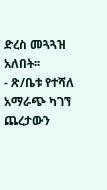ድረስ መጓጓዝ አለበት፡፡
- ጽ/ቤቱ የተሻለ አማራጭ ካገኘ ጨረታውን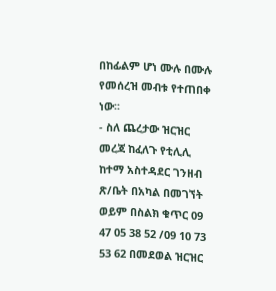በከፊልም ሆነ ሙሉ በሙሉ የመሰረዝ መብቱ የተጠበቀ ነው፡፡
- ስለ ጨረታው ዝርዝር መረጃ ከፈለጉ የቲሊሊ ከተማ አስተዳደር ገንዘብ ጽ/ቤት በአካል በመገኘት ወይም በስልክ ቁጥር 09 47 05 38 52 /09 10 73 53 62 በመደወል ዝርዝር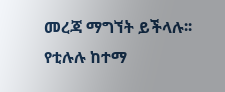መረጃ ማግኘት ይችላሉ፡፡
የቲሉሉ ከተማ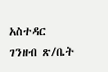አስተዳር ገንዘብ ጽ/ቤት